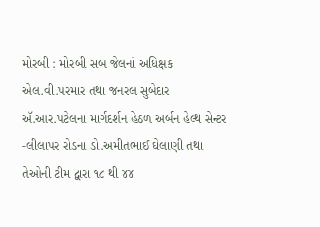મોરબી : મોરબી સબ જેલનાં અધિક્ષક એલ.વી.પરમાર તથા જનરલ સુબેદાર ઍ.આર.પટેલના માર્ગદર્શન હેઠળ અર્બન હેલ્થ સેન્ટર -લીલાપર રોડના ડો.અમીતભાઈ ઘેલાણી તથા તેઓની ટીમ દ્વારા ૧૮ થી ૪૪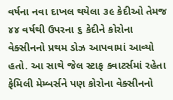વર્ષના નવા દાખલ થયેલા ૩૯ કેદીઓ તેમજ ૪૪ વર્ષથી ઉપરના ૬ કેદીને કોરોના વેક્સીનનો પ્રથમ ડોઝ આપવામાં આવ્યો હતો. આ સાથે જેલ સ્ટાફ ક્વાટર્સમાં રહેતા ફેમિલી મેમ્બર્સને પણ કોરોના વેક્સીનનો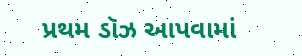પ્રથમ ડૉઝ આપવામાં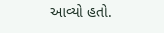આવ્યો હતો.